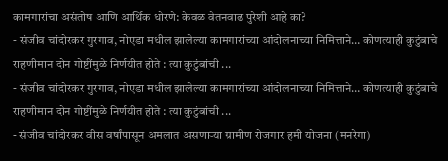कामगारांचा असंतोष आणि आर्थिक धोरणे: केवळ वेतनवाढ पुरेशी आहे का?
- संजीव चांदोरकर गुरगाव, नोएडा मधील झालेल्या कामगारांच्या आंदोलनाच्या निमित्ताने… कोणत्याही कुटुंबाचे राहणीमान दोन गोष्टींमुळे निर्णयीत होते : त्या कुटुंबांची ...
- संजीव चांदोरकर गुरगाव, नोएडा मधील झालेल्या कामगारांच्या आंदोलनाच्या निमित्ताने… कोणत्याही कुटुंबाचे राहणीमान दोन गोष्टींमुळे निर्णयीत होते : त्या कुटुंबांची ...
- संजीव चांदोरकर वीस वर्षांपासून अमलात असणाऱ्या ग्रामीण रोजगार हमी योजना (मनरेगा)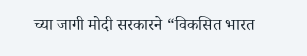च्या जागी मोदी सरकारने “विकसित भारत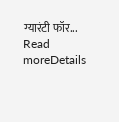ग्यारंटी फॉर...
Read moreDetails